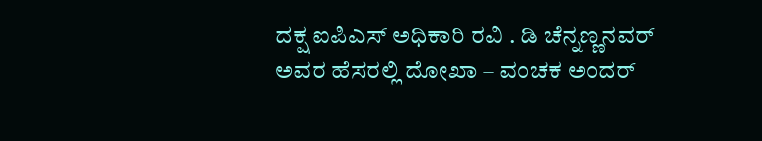ದಕ್ಷ ಐಪಿಎಸ್ ಅಧಿಕಾರಿ ರವಿ . ಡಿ ಚೆನ್ನಣ್ಣನವರ್ ಅವರ ಹೆಸರಲ್ಲಿ ದೋಖಾ – ವಂಚಕ ಅಂದರ್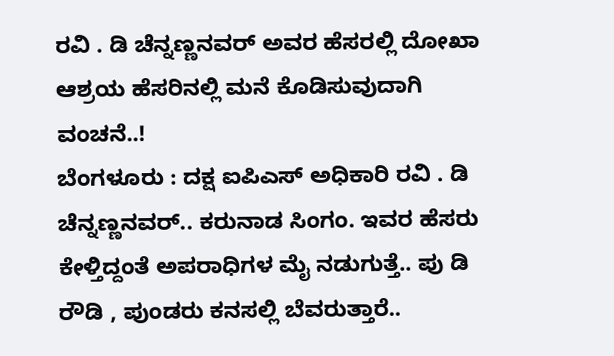ರವಿ . ಡಿ ಚೆನ್ನಣ್ಣನವರ್ ಅವರ ಹೆಸರಲ್ಲಿ ದೋಖಾ
ಆಶ್ರಯ ಹೆಸರಿನಲ್ಲಿ ಮನೆ ಕೊಡಿಸುವುದಾಗಿ ವಂಚನೆ..!
ಬೆಂಗಳೂರು : ದಕ್ಷ ಐಪಿಎಸ್ ಅಧಿಕಾರಿ ರವಿ . ಡಿ ಚೆನ್ನಣ್ಣನವರ್.. ಕರುನಾಡ ಸಿಂಗಂ. ಇವರ ಹೆಸರು ಕೇಳ್ತಿದ್ದಂತೆ ಅಪರಾಧಿಗಳ ಮೈ ನಡುಗುತ್ತೆ.. ಪು ಡಿ ರೌಡಿ , ಪುಂಡರು ಕನಸಲ್ಲಿ ಬೆವರುತ್ತಾರೆ..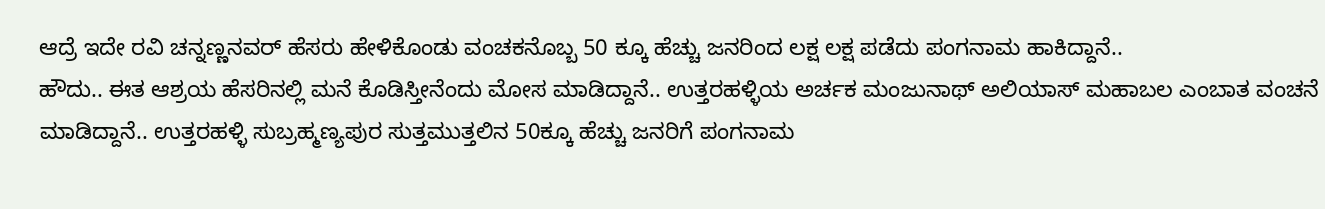ಆದ್ರೆ ಇದೇ ರವಿ ಚನ್ನಣ್ಣನವರ್ ಹೆಸರು ಹೇಳಿಕೊಂಡು ವಂಚಕನೊಬ್ಬ 50 ಕ್ಕೂ ಹೆಚ್ಚು ಜನರಿಂದ ಲಕ್ಷ ಲಕ್ಷ ಪಡೆದು ಪಂಗನಾಮ ಹಾಕಿದ್ದಾನೆ..
ಹೌದು.. ಈತ ಆಶ್ರಯ ಹೆಸರಿನಲ್ಲಿ ಮನೆ ಕೊಡಿಸ್ತೀನೆಂದು ಮೋಸ ಮಾಡಿದ್ದಾನೆ.. ಉತ್ತರಹಳ್ಳಿಯ ಅರ್ಚಕ ಮಂಜುನಾಥ್ ಅಲಿಯಾಸ್ ಮಹಾಬಲ ಎಂಬಾತ ವಂಚನೆ ಮಾಡಿದ್ದಾನೆ.. ಉತ್ತರಹಳ್ಳಿ ಸುಬ್ರಹ್ಮಣ್ಯಪುರ ಸುತ್ತಮುತ್ತಲಿನ 50ಕ್ಕೂ ಹೆಚ್ಚು ಜನರಿಗೆ ಪಂಗನಾಮ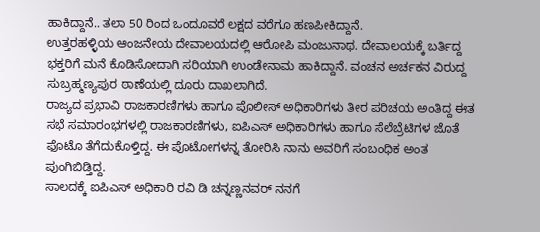ಹಾಕಿದ್ದಾನೆ.. ತಲಾ 50 ರಿಂದ ಒಂದೂವರೆ ಲಕ್ಷದ ವರೆಗೂ ಹಣಪೀಕಿದ್ದಾನೆ.
ಉತ್ತರಹಳ್ಳಿಯ ಆಂಜನೇಯ ದೇವಾಲಯದಲ್ಲಿ ಆರೋಪಿ ಮಂಜುನಾಥ. ದೇವಾಲಯಕ್ಕೆ ಬರ್ತಿದ್ದ ಭಕ್ತರಿಗೆ ಮನೆ ಕೊಡಿಸೋದಾಗಿ ಸರಿಯಾಗಿ ಉಂಡೇನಾಮ ಹಾಕಿದ್ದಾನೆ. ವಂಚನ ಅರ್ಚಕನ ವಿರುದ್ದ ಸುಬ್ರಹ್ಮಣ್ಯಪುರ ಠಾಣೆಯಲ್ಲಿ ದೂರು ದಾಖಲಾಗಿದೆ.
ರಾಜ್ಯದ ಪ್ರಭಾವಿ ರಾಜಕಾರಣಿಗಳು ಹಾಗೂ ಪೊಲೀಸ್ ಅಧಿಕಾರಿಗಳು ತೀರ ಪರಿಚಯ ಅಂತಿದ್ದ ಈತ ಸಭೆ ಸಮಾರಂಭಗಳಲ್ಲಿ ರಾಜಕಾರಣಿಗಳು, ಐಪಿಎಸ್ ಅಧಿಕಾರಿಗಳು ಹಾಗೂ ಸೆಲೆಬ್ರೆಟಿಗಳ ಜೊತೆ ಫೊಟೊ ತೆಗೆದುಕೊಳ್ತಿದ್ದ. ಈ ಪೊಟೋಗಳನ್ನ ತೋರಿಸಿ ನಾನು ಅವರಿಗೆ ಸಂಬಂಧಿಕ ಅಂತ ಪುಂಗಿಬಿಡ್ತಿದ್ದ.
ಸಾಲದಕ್ಕೆ ಐಪಿಎಸ್ ಅಧಿಕಾರಿ ರವಿ ಡಿ ಚನ್ನಣ್ಣನವರ್ ನನಗೆ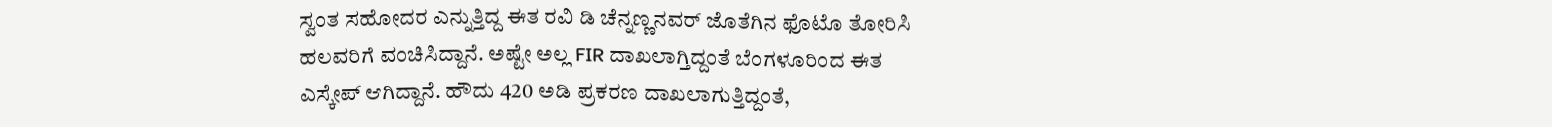ಸ್ವಂತ ಸಹೋದರ ಎನ್ನುತ್ತಿದ್ದ ಈತ ರವಿ ಡಿ ಚೆನ್ನಣ್ಣನವರ್ ಜೊತೆಗಿನ ಫೊಟೊ ತೋರಿಸಿ ಹಲವರಿಗೆ ವಂಚಿಸಿದ್ದಾನೆ. ಅಷ್ಟೇ ಅಲ್ಲ FIR ದಾಖಲಾಗ್ತಿದ್ದಂತೆ ಬೆಂಗಳೂರಿಂದ ಈತ ಎಸ್ಕೇಪ್ ಆಗಿದ್ದಾನೆ. ಹೌದು 420 ಅಡಿ ಪ್ರಕರಣ ದಾಖಲಾಗುತ್ತಿದ್ದಂತೆ,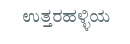ಉತ್ತರಹಳ್ಳಿಯ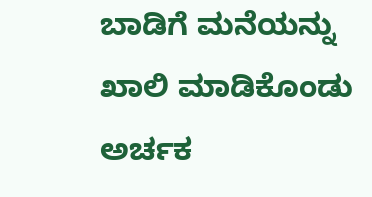ಬಾಡಿಗೆ ಮನೆಯನ್ನು ಖಾಲಿ ಮಾಡಿಕೊಂಡು ಅರ್ಚಕ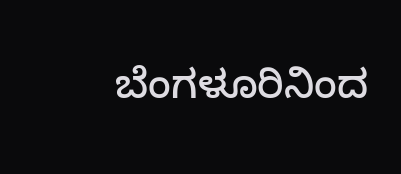ಬೆಂಗಳೂರಿನಿಂದ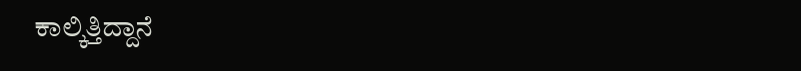ಕಾಲ್ಕಿತ್ತಿದ್ದಾನೆ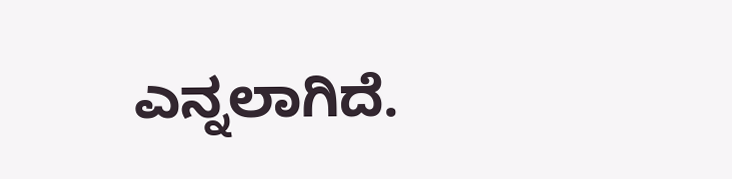ಎನ್ನಲಾಗಿದೆ.